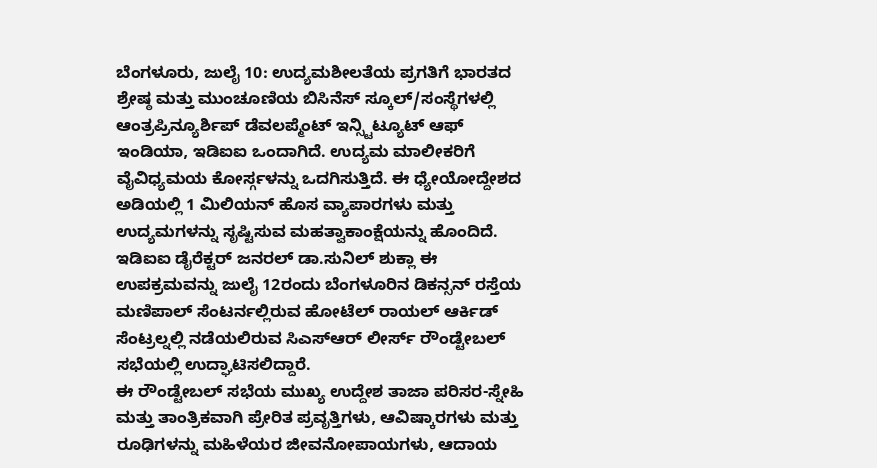ಬೆಂಗಳೂರು, ಜುಲೈ 10: ಉದ್ಯಮಶೀಲತೆಯ ಪ್ರಗತಿಗೆ ಭಾರತದ ಶ್ರೇಷ್ಠ ಮತ್ತು ಮುಂಚೂಣಿಯ ಬಿಸಿನೆಸ್ ಸ್ಕೂಲ್/ಸಂಸ್ಥೆಗಳಲ್ಲಿ ಆಂತ್ರಪ್ರಿನ್ಯೂರ್ಶಿಪ್ ಡೆವಲಪ್ಮೆಂಟ್ ಇನ್ಸ್ಟಿಟ್ಯೂಟ್ ಆಫ್ ಇಂಡಿಯಾ, ಇಡಿಐಐ ಒಂದಾಗಿದೆ. ಉದ್ಯಮ ಮಾಲೀಕರಿಗೆ ವೈವಿಧ್ಯಮಯ ಕೋರ್ಸ್ಗಳನ್ನು ಒದಗಿಸುತ್ತಿದೆ. ಈ ಧ್ಯೇಯೋದ್ದೇಶದ ಅಡಿಯಲ್ಲಿ 1 ಮಿಲಿಯನ್ ಹೊಸ ವ್ಯಾಪಾರಗಳು ಮತ್ತು ಉದ್ಯಮಗಳನ್ನು ಸೃಷ್ಟಿಸುವ ಮಹತ್ವಾಕಾಂಕ್ಷೆಯನ್ನು ಹೊಂದಿದೆ.
ಇಡಿಐಐ ಡೈರೆಕ್ಟರ್ ಜನರಲ್ ಡಾ.ಸುನಿಲ್ ಶುಕ್ಲಾ ಈ ಉಪಕ್ರಮವನ್ನು ಜುಲೈ 12ರಂದು ಬೆಂಗಳೂರಿನ ಡಿಕನ್ಸನ್ ರಸ್ತೆಯ ಮಣಿಪಾಲ್ ಸೆಂಟರ್ನಲ್ಲಿರುವ ಹೋಟೆಲ್ ರಾಯಲ್ ಆರ್ಕಿಡ್ ಸೆಂಟ್ರಲ್ನಲ್ಲಿ ನಡೆಯಲಿರುವ ಸಿಎಸ್ಆರ್ ಲೀರ್ಸ್ ರೌಂಡ್ಟೇಬಲ್ ಸಭೆಯಲ್ಲಿ ಉದ್ಘಾಟಿಸಲಿದ್ದಾರೆ.
ಈ ರೌಂಡ್ಟೇಬಲ್ ಸಭೆಯ ಮುಖ್ಯ ಉದ್ದೇಶ ತಾಜಾ ಪರಿಸರ-ಸ್ನೇಹಿ ಮತ್ತು ತಾಂತ್ರಿಕವಾಗಿ ಪ್ರೇರಿತ ಪ್ರವೃತ್ತಿಗಳು, ಆವಿಷ್ಕಾರಗಳು ಮತ್ತು ರೂಢಿಗಳನ್ನು ಮಹಿಳೆಯರ ಜೀವನೋಪಾಯಗಳು, ಆದಾಯ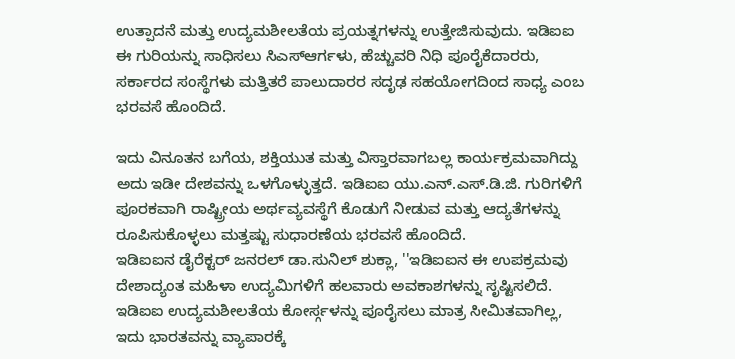ಉತ್ಪಾದನೆ ಮತ್ತು ಉದ್ಯಮಶೀಲತೆಯ ಪ್ರಯತ್ನಗಳನ್ನು ಉತ್ತೇಜಿಸುವುದು. ಇಡಿಐಐ ಈ ಗುರಿಯನ್ನು ಸಾಧಿಸಲು ಸಿಎಸ್ಆರ್ಗಳು, ಹೆಚ್ಚುವರಿ ನಿಧಿ ಪೂರೈಕೆದಾರರು, ಸರ್ಕಾರದ ಸಂಸ್ಥೆಗಳು ಮತ್ತಿತರೆ ಪಾಲುದಾರರ ಸದೃಢ ಸಹಯೋಗದಿಂದ ಸಾಧ್ಯ ಎಂಬ ಭರವಸೆ ಹೊಂದಿದೆ.

ಇದು ವಿನೂತನ ಬಗೆಯ, ಶಕ್ತಿಯುತ ಮತ್ತು ವಿಸ್ತಾರವಾಗಬಲ್ಲ ಕಾರ್ಯಕ್ರಮವಾಗಿದ್ದು ಅದು ಇಡೀ ದೇಶವನ್ನು ಒಳಗೊಳ್ಳುತ್ತದೆ. ಇಡಿಐಐ ಯು.ಎನ್.ಎಸ್.ಡಿ.ಜಿ. ಗುರಿಗಳಿಗೆ ಪೂರಕವಾಗಿ ರಾಷ್ಟ್ರೀಯ ಅರ್ಥವ್ಯವಸ್ಥೆಗೆ ಕೊಡುಗೆ ನೀಡುವ ಮತ್ತು ಆದ್ಯತೆಗಳನ್ನು ರೂಪಿಸುಕೊಳ್ಳಲು ಮತ್ತಷ್ಟು ಸುಧಾರಣೆಯ ಭರವಸೆ ಹೊಂದಿದೆ.
ಇಡಿಐಐನ ಡೈರೆಕ್ಟರ್ ಜನರಲ್ ಡಾ.ಸುನಿಲ್ ಶುಕ್ಲಾ, ''ಇಡಿಐಐನ ಈ ಉಪಕ್ರಮವು ದೇಶಾದ್ಯಂತ ಮಹಿಳಾ ಉದ್ಯಮಿಗಳಿಗೆ ಹಲವಾರು ಅವಕಾಶಗಳನ್ನು ಸೃಷ್ಟಿಸಲಿದೆ. ಇಡಿಐಐ ಉದ್ಯಮಶೀಲತೆಯ ಕೋರ್ಸ್ಗಳನ್ನು ಪೂರೈಸಲು ಮಾತ್ರ ಸೀಮಿತವಾಗಿಲ್ಲ, ಇದು ಭಾರತವನ್ನು ವ್ಯಾಪಾರಕ್ಕೆ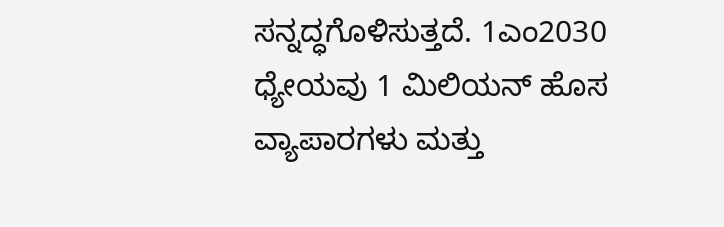ಸನ್ನದ್ಧಗೊಳಿಸುತ್ತದೆ. 1ಎಂ2030 ಧ್ಯೇಯವು 1 ಮಿಲಿಯನ್ ಹೊಸ ವ್ಯಾಪಾರಗಳು ಮತ್ತು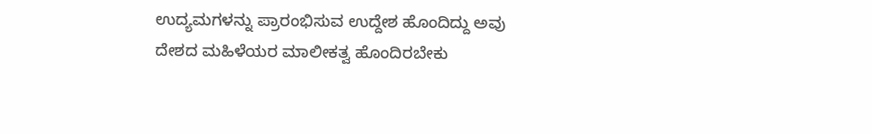ಉದ್ಯಮಗಳನ್ನು ಪ್ರಾರಂಭಿಸುವ ಉದ್ದೇಶ ಹೊಂದಿದ್ದು ಅವು ದೇಶದ ಮಹಿಳೆಯರ ಮಾಲೀಕತ್ವ ಹೊಂದಿರಬೇಕು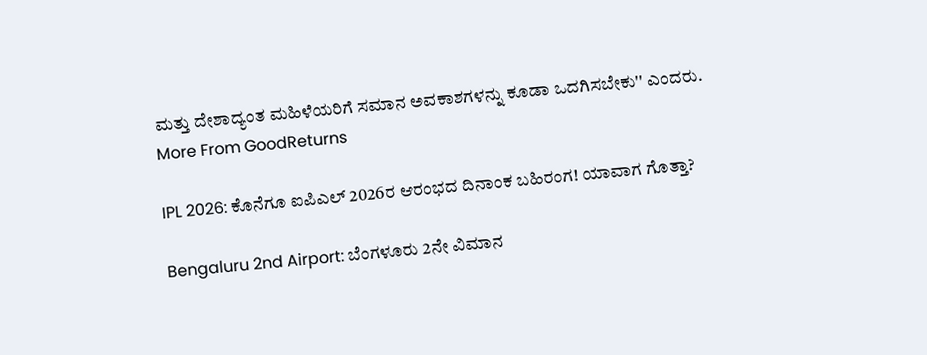ಮತ್ತು ದೇಶಾದ್ಯಂತ ಮಹಿಳೆಯರಿಗೆ ಸಮಾನ ಅವಕಾಶಗಳನ್ನು ಕೂಡಾ ಒದಗಿಸಬೇಕು'' ಎಂದರು.
More From GoodReturns

IPL 2026: ಕೊನೆಗೂ ಐಪಿಎಲ್ 2026ರ ಆರಂಭದ ದಿನಾಂಕ ಬಹಿರಂಗ! ಯಾವಾಗ ಗೊತ್ತಾ?

Bengaluru 2nd Airport: ಬೆಂಗಳೂರು 2ನೇ ವಿಮಾನ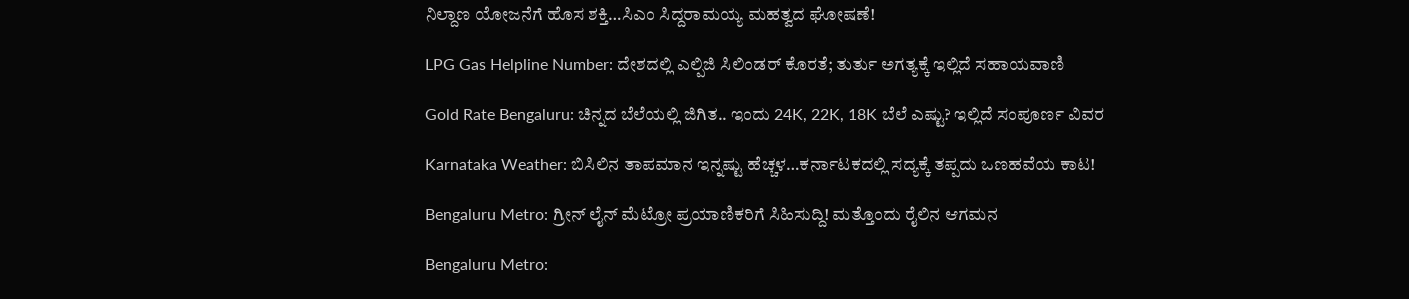ನಿಲ್ದಾಣ ಯೋಜನೆಗೆ ಹೊಸ ಶಕ್ತಿ…ಸಿಎಂ ಸಿದ್ದರಾಮಯ್ಯ ಮಹತ್ವದ ಘೋಷಣೆ!

LPG Gas Helpline Number: ದೇಶದಲ್ಲಿ ಎಲ್ಪಿಜಿ ಸಿಲಿಂಡರ್ ಕೊರತೆ; ತುರ್ತು ಅಗತ್ಯಕ್ಕೆ ಇಲ್ಲಿದೆ ಸಹಾಯವಾಣಿ

Gold Rate Bengaluru: ಚಿನ್ನದ ಬೆಲೆಯಲ್ಲಿ ಜಿಗಿತ.. ಇಂದು 24K, 22K, 18K ಬೆಲೆ ಎಷ್ಟು? ಇಲ್ಲಿದೆ ಸಂಪೂರ್ಣ ವಿವರ

Karnataka Weather: ಬಿಸಿಲಿನ ತಾಪಮಾನ ಇನ್ನಷ್ಟು ಹೆಚ್ಚಳ…ಕರ್ನಾಟಕದಲ್ಲಿ ಸದ್ಯಕ್ಕೆ ತಪ್ಪದು ಒಣಹವೆಯ ಕಾಟ!

Bengaluru Metro: ಗ್ರೀನ್ ಲೈನ್ ಮೆಟ್ರೋ ಪ್ರಯಾಣಿಕರಿಗೆ ಸಿಹಿಸುದ್ದಿ! ಮತ್ತೊಂದು ರೈಲಿನ ಆಗಮನ

Bengaluru Metro: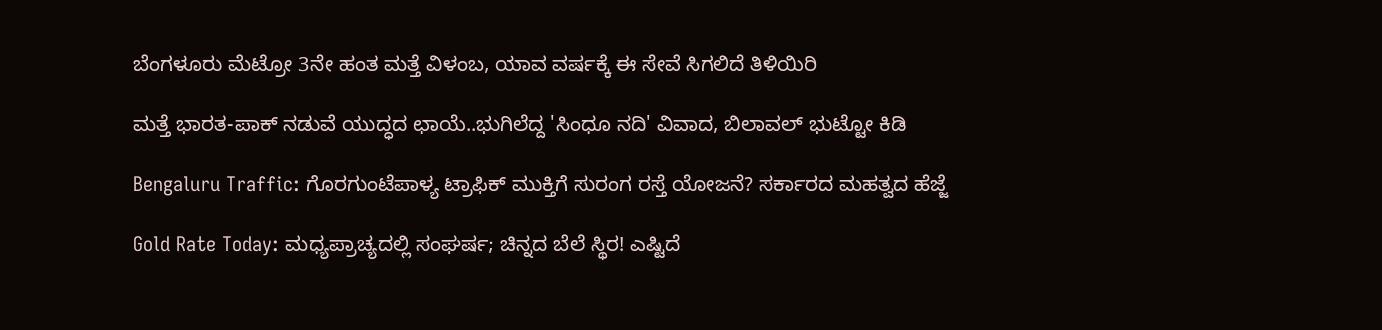ಬೆಂಗಳೂರು ಮೆಟ್ರೋ 3ನೇ ಹಂತ ಮತ್ತೆ ವಿಳಂಬ, ಯಾವ ವರ್ಷಕ್ಕೆ ಈ ಸೇವೆ ಸಿಗಲಿದೆ ತಿಳಿಯಿರಿ

ಮತ್ತೆ ಭಾರತ-ಪಾಕ್ ನಡುವೆ ಯುದ್ಧದ ಛಾಯೆ..ಭುಗಿಲೆದ್ದ 'ಸಿಂಧೂ ನದಿ' ವಿವಾದ, ಬಿಲಾವಲ್ ಭುಟ್ಟೋ ಕಿಡಿ

Bengaluru Traffic: ಗೊರಗುಂಟೆಪಾಳ್ಯ ಟ್ರಾಫಿಕ್ ಮುಕ್ತಿಗೆ ಸುರಂಗ ರಸ್ತೆ ಯೋಜನೆ? ಸರ್ಕಾರದ ಮಹತ್ವದ ಹೆಜ್ಜೆ

Gold Rate Today: ಮಧ್ಯಪ್ರಾಚ್ಯದಲ್ಲಿ ಸಂಘರ್ಷ; ಚಿನ್ನದ ಬೆಲೆ ಸ್ಥಿರ! ಎಷ್ಟಿದೆ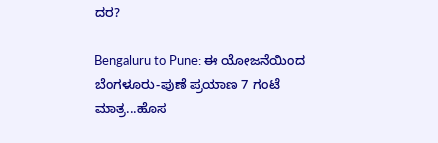ದರ?

Bengaluru to Pune: ಈ ಯೋಜನೆಯಿಂದ ಬೆಂಗಳೂರು-ಪುಣೆ ಪ್ರಯಾಣ 7 ಗಂಟೆ ಮಾತ್ರ...ಹೊಸ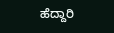ಹೆದ್ದಾರಿ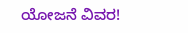ಯೋಜನೆ ವಿವರ!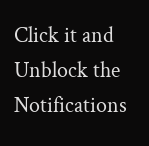Click it and Unblock the Notifications